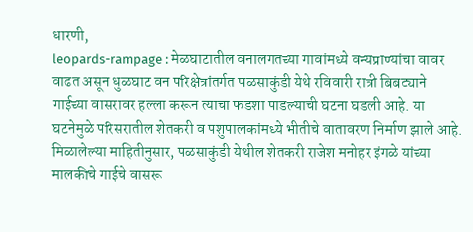धारणी,
leopards-rampage : मेळघाटातील वनालगतच्या गावांमध्ये वन्यप्राण्यांचा वावर वाढत असून धुळघाट वन परिक्षेत्रांतर्गत पळसाकुंडी येथे रविवारी रात्री बिबट्याने गाईच्या वासरावर हल्ला करून त्याचा फडशा पाडल्याची घटना घडली आहे. या घटनेमुळे परिसरातील शेतकरी व पशुपालकांमध्ये भीतीचे वातावरण निर्माण झाले आहे.
मिळालेल्या माहितीनुसार, पळसाकुंडी येथील शेतकरी राजेश मनोहर इंगळे यांच्या मालकीचे गाईचे वासरू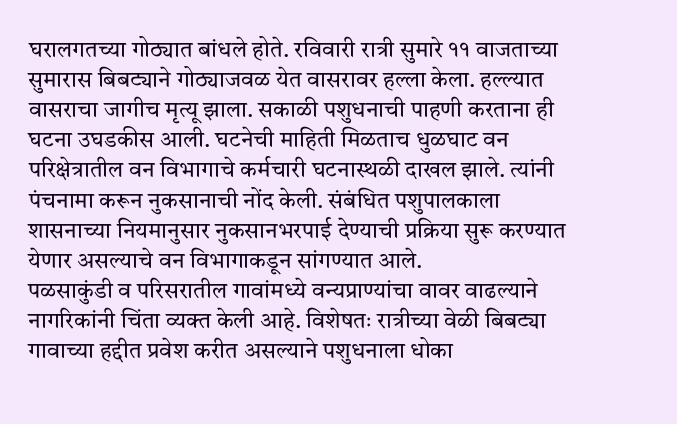घरालगतच्या गोठ्यात बांधले होते. रविवारी रात्री सुमारे ११ वाजताच्या सुमारास बिबट्याने गोठ्याजवळ येत वासरावर हल्ला केला. हल्ल्यात वासराचा जागीच मृत्यू झाला. सकाळी पशुधनाची पाहणी करताना ही घटना उघडकीस आली. घटनेची माहिती मिळताच धुळघाट वन परिक्षेत्रातील वन विभागाचे कर्मचारी घटनास्थळी दाखल झाले. त्यांनी पंचनामा करून नुकसानाची नोंद केली. संबंधित पशुपालकाला शासनाच्या नियमानुसार नुकसानभरपाई देण्याची प्रक्रिया सुरू करण्यात येणार असल्याचे वन विभागाकडून सांगण्यात आले.
पळसाकुंडी व परिसरातील गावांमध्ये वन्यप्राण्यांचा वावर वाढल्याने नागरिकांनी चिंता व्यक्त केली आहे. विशेषतः रात्रीच्या वेळी बिबट्या गावाच्या हद्दीत प्रवेश करीत असल्याने पशुधनाला धोका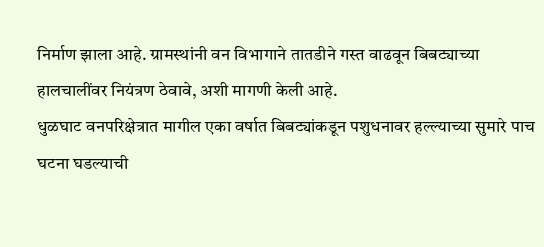निर्माण झाला आहे. ग्रामस्थांनी वन विभागाने तातडीने गस्त वाढवून बिबट्याच्या हालचालींवर नियंत्रण ठेवावे, अशी मागणी केली आहे.
धुळघाट वनपरिक्षेत्रात मागील एका वर्षात बिबट्यांकडून पशुधनावर हल्ल्याच्या सुमारे पाच घटना घडल्याची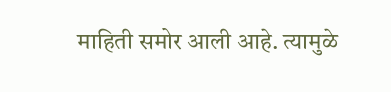माहिती समोर आली आहे. त्यामुळे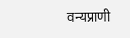वन्यप्राणी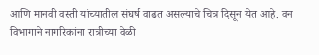आणि मानवी वस्ती यांच्यातील संघर्ष वाढत असल्याचे चित्र दिसून येत आहे. वन विभागाने नागरिकांना रात्रीच्या वेळी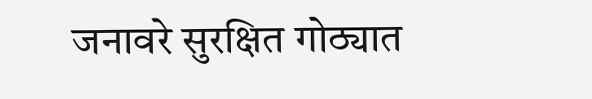जनावरे सुरक्षित गोठ्यात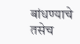बांधण्याचे तसेच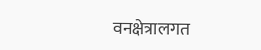वनक्षेत्रालगत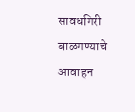सावधगिरी बाळगण्याचे आवाहन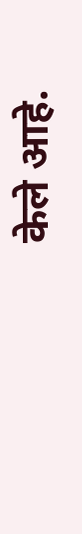केले आहे.